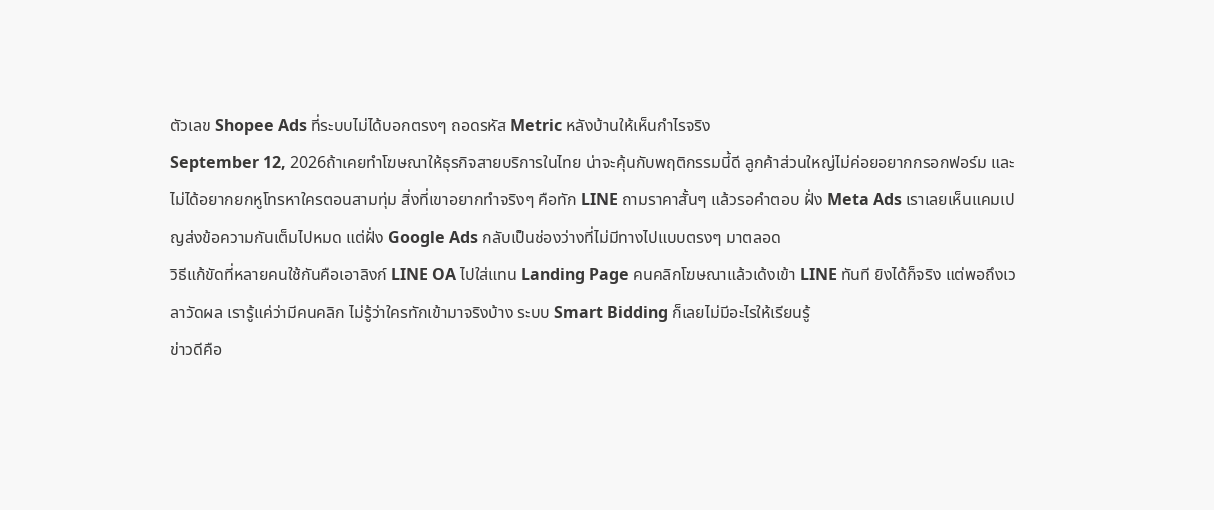ตัวเลข Shopee Ads ที่ระบบไม่ได้บอกตรงๆ ถอดรหัส Metric หลังบ้านให้เห็นกำไรจริง
September 12, 2026ถ้าเคยทำโฆษณาให้ธุรกิจสายบริการในไทย น่าจะคุ้นกับพฤติกรรมนี้ดี ลูกค้าส่วนใหญ่ไม่ค่อยอยากกรอกฟอร์ม และไม่ได้อยากยกหูโทรหาใครตอนสามทุ่ม สิ่งที่เขาอยากทำจริงๆ คือทัก LINE ถามราคาสั้นๆ แล้วรอคำตอบ ฝั่ง Meta Ads เราเลยเห็นแคมเปญส่งข้อความกันเต็มไปหมด แต่ฝั่ง Google Ads กลับเป็นช่องว่างที่ไม่มีทางไปแบบตรงๆ มาตลอด
วิธีแก้ขัดที่หลายคนใช้กันคือเอาลิงก์ LINE OA ไปใส่แทน Landing Page คนคลิกโฆษณาแล้วเด้งเข้า LINE ทันที ยิงได้ก็จริง แต่พอถึงเวลาวัดผล เรารู้แค่ว่ามีคนคลิก ไม่รู้ว่าใครทักเข้ามาจริงบ้าง ระบบ Smart Bidding ก็เลยไม่มีอะไรให้เรียนรู้
ข่าวดีคือ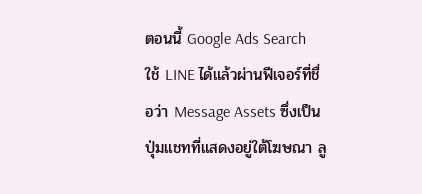ตอนนี้ Google Ads Search ใช้ LINE ได้แล้วผ่านฟีเจอร์ที่ชื่อว่า Message Assets ซึ่งเป็นปุ่มแชทที่แสดงอยู่ใต้โฆษณา ลู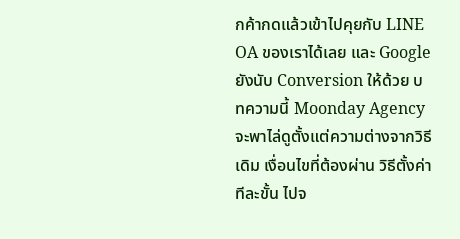กค้ากดแล้วเข้าไปคุยกับ LINE OA ของเราได้เลย และ Google ยังนับ Conversion ให้ด้วย บทความนี้ Moonday Agency จะพาไล่ดูตั้งแต่ความต่างจากวิธีเดิม เงื่อนไขที่ต้องผ่าน วิธีตั้งค่าทีละขั้น ไปจ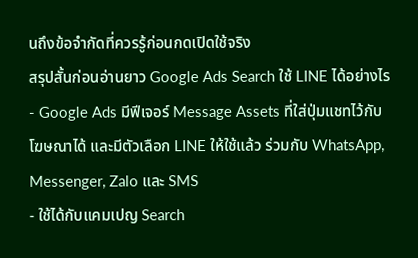นถึงข้อจำกัดที่ควรรู้ก่อนกดเปิดใช้จริง
สรุปสั้นก่อนอ่านยาว Google Ads Search ใช้ LINE ได้อย่างไร
- Google Ads มีฟีเจอร์ Message Assets ที่ใส่ปุ่มแชทไว้กับโฆษณาได้ และมีตัวเลือก LINE ให้ใช้แล้ว ร่วมกับ WhatsApp, Messenger, Zalo และ SMS
- ใช้ได้กับแคมเปญ Search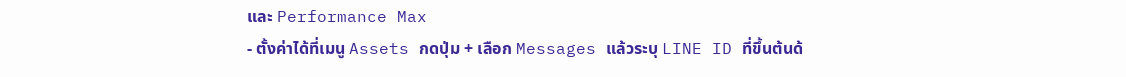และ Performance Max
- ตั้งค่าได้ที่เมนู Assets กดปุ่ม + เลือก Messages แล้วระบุ LINE ID ที่ขึ้นต้นด้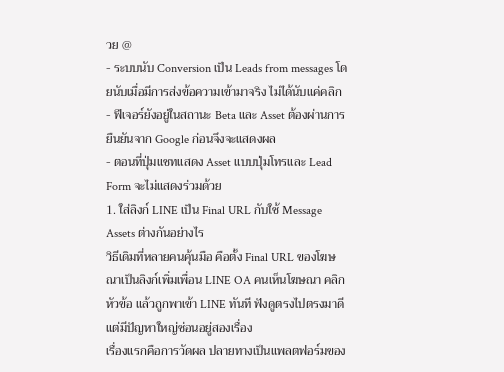วย @
- ระบบนับ Conversion เป็น Leads from messages โดยนับเมื่อมีการส่งข้อความเข้ามาจริง ไม่ได้นับแค่คลิก
- ฟีเจอร์ยังอยู่ในสถานะ Beta และ Asset ต้องผ่านการยืนยันจาก Google ก่อนจึงจะแสดงผล
- ตอนที่ปุ่มแชทแสดง Asset แบบปุ่มโทรและ Lead Form จะไม่แสดงร่วมด้วย
1. ใส่ลิงก์ LINE เป็น Final URL กับใช้ Message Assets ต่างกันอย่างไร
วิธีเดิมที่หลายคนคุ้นมือ คือตั้ง Final URL ของโฆษณาเป็นลิงก์เพิ่มเพื่อน LINE OA คนเห็นโฆษณา คลิกหัวข้อ แล้วถูกพาเข้า LINE ทันที ฟังดูตรงไปตรงมาดี แต่มีปัญหาใหญ่ซ่อนอยู่สองเรื่อง
เรื่องแรกคือการวัดผล ปลายทางเป็นแพลตฟอร์มของ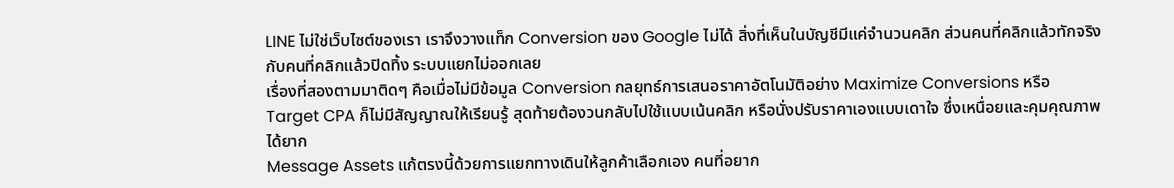LINE ไม่ใช่เว็บไซต์ของเรา เราจึงวางแท็ก Conversion ของ Google ไม่ได้ สิ่งที่เห็นในบัญชีมีแค่จำนวนคลิก ส่วนคนที่คลิกแล้วทักจริง กับคนที่คลิกแล้วปิดทิ้ง ระบบแยกไม่ออกเลย
เรื่องที่สองตามมาติดๆ คือเมื่อไม่มีข้อมูล Conversion กลยุทธ์การเสนอราคาอัตโนมัติอย่าง Maximize Conversions หรือ Target CPA ก็ไม่มีสัญญาณให้เรียนรู้ สุดท้ายต้องวนกลับไปใช้แบบเน้นคลิก หรือนั่งปรับราคาเองแบบเดาใจ ซึ่งเหนื่อยและคุมคุณภาพได้ยาก
Message Assets แก้ตรงนี้ด้วยการแยกทางเดินให้ลูกค้าเลือกเอง คนที่อยาก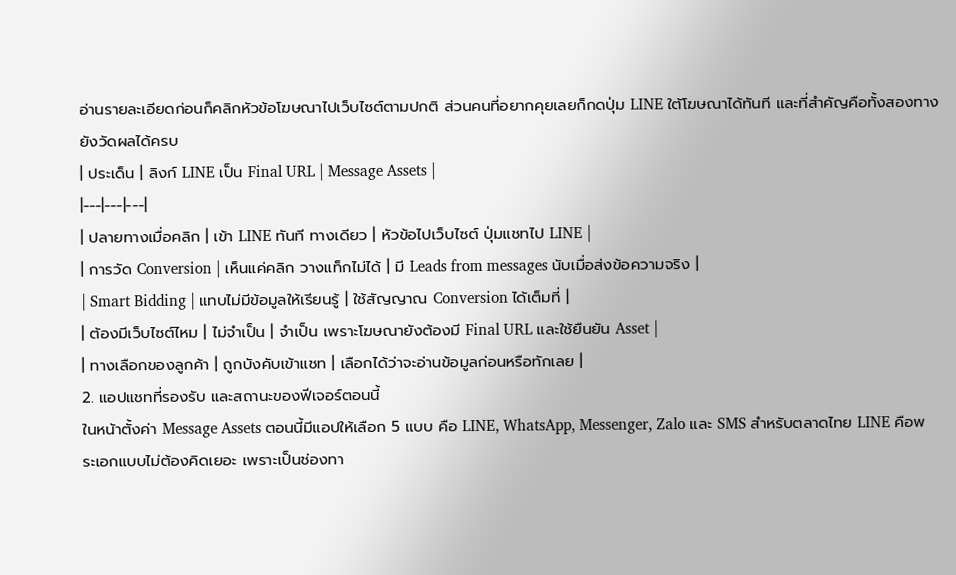อ่านรายละเอียดก่อนก็คลิกหัวข้อโฆษณาไปเว็บไซต์ตามปกติ ส่วนคนที่อยากคุยเลยก็กดปุ่ม LINE ใต้โฆษณาได้ทันที และที่สำคัญคือทั้งสองทางยังวัดผลได้ครบ
| ประเด็น | ลิงก์ LINE เป็น Final URL | Message Assets |
|---|---|---|
| ปลายทางเมื่อคลิก | เข้า LINE ทันที ทางเดียว | หัวข้อไปเว็บไซต์ ปุ่มแชทไป LINE |
| การวัด Conversion | เห็นแค่คลิก วางแท็กไม่ได้ | มี Leads from messages นับเมื่อส่งข้อความจริง |
| Smart Bidding | แทบไม่มีข้อมูลให้เรียนรู้ | ใช้สัญญาณ Conversion ได้เต็มที่ |
| ต้องมีเว็บไซต์ไหม | ไม่จำเป็น | จำเป็น เพราะโฆษณายังต้องมี Final URL และใช้ยืนยัน Asset |
| ทางเลือกของลูกค้า | ถูกบังคับเข้าแชท | เลือกได้ว่าจะอ่านข้อมูลก่อนหรือทักเลย |
2. แอปแชทที่รองรับ และสถานะของฟีเจอร์ตอนนี้
ในหน้าตั้งค่า Message Assets ตอนนี้มีแอปให้เลือก 5 แบบ คือ LINE, WhatsApp, Messenger, Zalo และ SMS สำหรับตลาดไทย LINE คือพระเอกแบบไม่ต้องคิดเยอะ เพราะเป็นช่องทา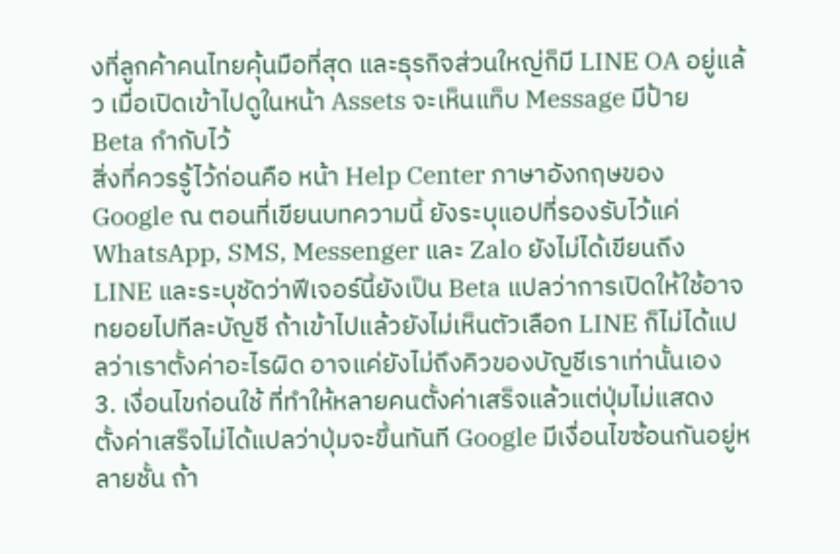งที่ลูกค้าคนไทยคุ้นมือที่สุด และธุรกิจส่วนใหญ่ก็มี LINE OA อยู่แล้ว เมื่อเปิดเข้าไปดูในหน้า Assets จะเห็นแท็บ Message มีป้าย Beta กำกับไว้
สิ่งที่ควรรู้ไว้ก่อนคือ หน้า Help Center ภาษาอังกฤษของ Google ณ ตอนที่เขียนบทความนี้ ยังระบุแอปที่รองรับไว้แค่ WhatsApp, SMS, Messenger และ Zalo ยังไม่ได้เขียนถึง LINE และระบุชัดว่าฟีเจอร์นี้ยังเป็น Beta แปลว่าการเปิดให้ใช้อาจทยอยไปทีละบัญชี ถ้าเข้าไปแล้วยังไม่เห็นตัวเลือก LINE ก็ไม่ได้แปลว่าเราตั้งค่าอะไรผิด อาจแค่ยังไม่ถึงคิวของบัญชีเราเท่านั้นเอง
3. เงื่อนไขก่อนใช้ ที่ทำให้หลายคนตั้งค่าเสร็จแล้วแต่ปุ่มไม่แสดง
ตั้งค่าเสร็จไม่ได้แปลว่าปุ่มจะขึ้นทันที Google มีเงื่อนไขซ้อนกันอยู่หลายชั้น ถ้า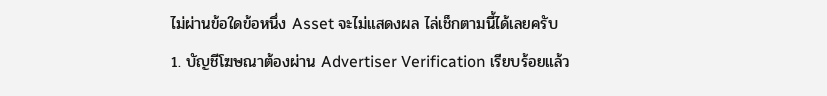ไม่ผ่านข้อใดข้อหนึ่ง Asset จะไม่แสดงผล ไล่เช็กตามนี้ได้เลยครับ
1. บัญชีโฆษณาต้องผ่าน Advertiser Verification เรียบร้อยแล้ว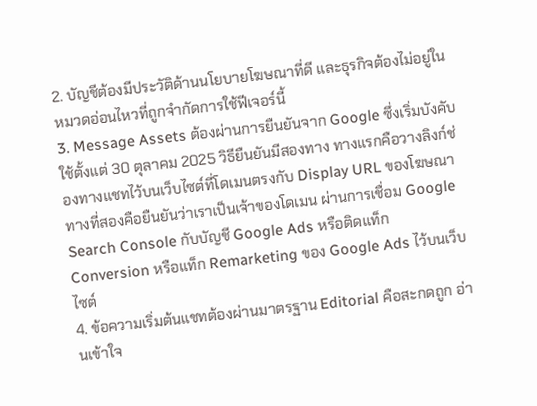2. บัญชีต้องมีประวัติด้านนโยบายโฆษณาที่ดี และธุรกิจต้องไม่อยู่ในหมวดอ่อนไหวที่ถูกจำกัดการใช้ฟีเจอร์นี้
3. Message Assets ต้องผ่านการยืนยันจาก Google ซึ่งเริ่มบังคับใช้ตั้งแต่ 30 ตุลาคม 2025 วิธียืนยันมีสองทาง ทางแรกคือวางลิงก์ช่องทางแชทไว้บนเว็บไซต์ที่โดเมนตรงกับ Display URL ของโฆษณา ทางที่สองคือยืนยันว่าเราเป็นเจ้าของโดเมน ผ่านการเชื่อม Google Search Console กับบัญชี Google Ads หรือติดแท็ก Conversion หรือแท็ก Remarketing ของ Google Ads ไว้บนเว็บไซต์
4. ข้อความเริ่มต้นแชทต้องผ่านมาตรฐาน Editorial คือสะกดถูก อ่านเข้าใจ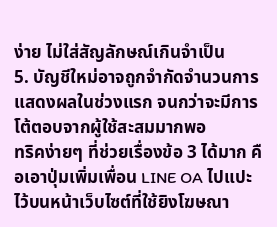ง่าย ไม่ใส่สัญลักษณ์เกินจำเป็น
5. บัญชีใหม่อาจถูกจำกัดจำนวนการแสดงผลในช่วงแรก จนกว่าจะมีการโต้ตอบจากผู้ใช้สะสมมากพอ
ทริคง่ายๆ ที่ช่วยเรื่องข้อ 3 ได้มาก คือเอาปุ่มเพิ่มเพื่อน LINE OA ไปแปะไว้บนหน้าเว็บไซต์ที่ใช้ยิงโฆษณา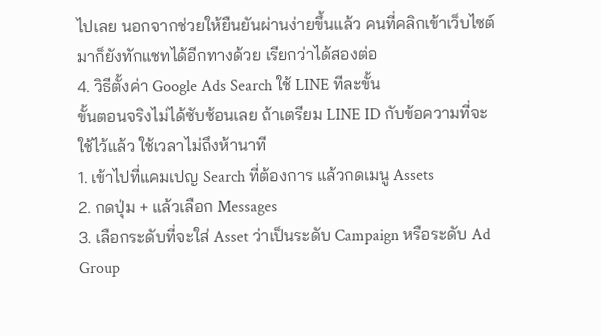ไปเลย นอกจากช่วยให้ยืนยันผ่านง่ายขึ้นแล้ว คนที่คลิกเข้าเว็บไซต์มาก็ยังทักแชทได้อีกทางด้วย เรียกว่าได้สองต่อ
4. วิธีตั้งค่า Google Ads Search ใช้ LINE ทีละขั้น
ขั้นตอนจริงไม่ได้ซับซ้อนเลย ถ้าเตรียม LINE ID กับข้อความที่จะใช้ไว้แล้ว ใช้เวลาไม่ถึงห้านาที
1. เข้าไปที่แคมเปญ Search ที่ต้องการ แล้วกดเมนู Assets
2. กดปุ่ม + แล้วเลือก Messages
3. เลือกระดับที่จะใส่ Asset ว่าเป็นระดับ Campaign หรือระดับ Ad Group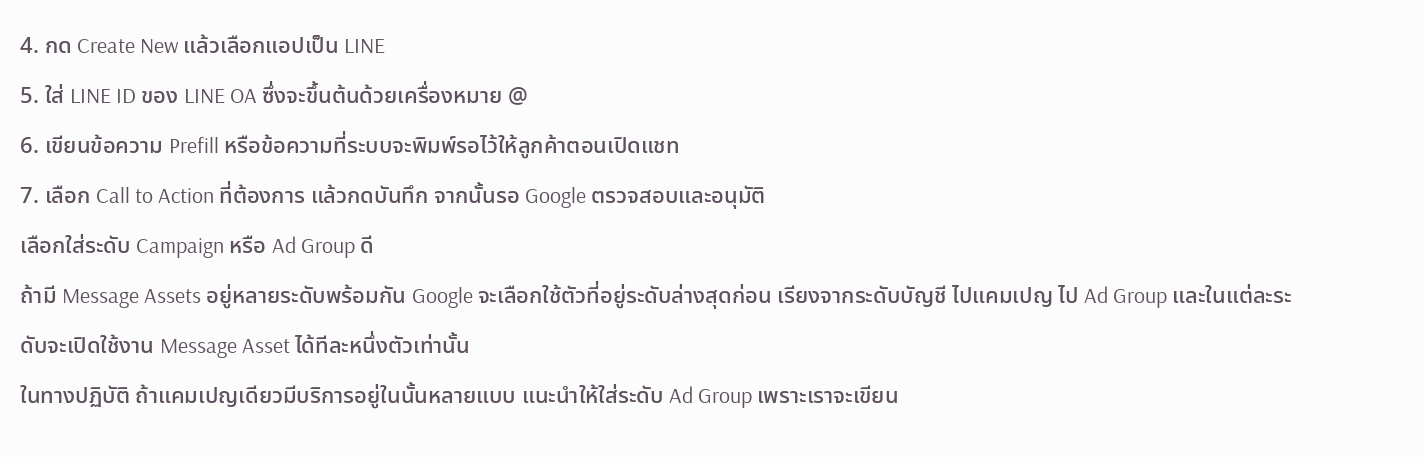4. กด Create New แล้วเลือกแอปเป็น LINE
5. ใส่ LINE ID ของ LINE OA ซึ่งจะขึ้นต้นด้วยเครื่องหมาย @
6. เขียนข้อความ Prefill หรือข้อความที่ระบบจะพิมพ์รอไว้ให้ลูกค้าตอนเปิดแชท
7. เลือก Call to Action ที่ต้องการ แล้วกดบันทึก จากนั้นรอ Google ตรวจสอบและอนุมัติ
เลือกใส่ระดับ Campaign หรือ Ad Group ดี
ถ้ามี Message Assets อยู่หลายระดับพร้อมกัน Google จะเลือกใช้ตัวที่อยู่ระดับล่างสุดก่อน เรียงจากระดับบัญชี ไปแคมเปญ ไป Ad Group และในแต่ละระดับจะเปิดใช้งาน Message Asset ได้ทีละหนึ่งตัวเท่านั้น
ในทางปฏิบัติ ถ้าแคมเปญเดียวมีบริการอยู่ในนั้นหลายแบบ แนะนำให้ใส่ระดับ Ad Group เพราะเราจะเขียน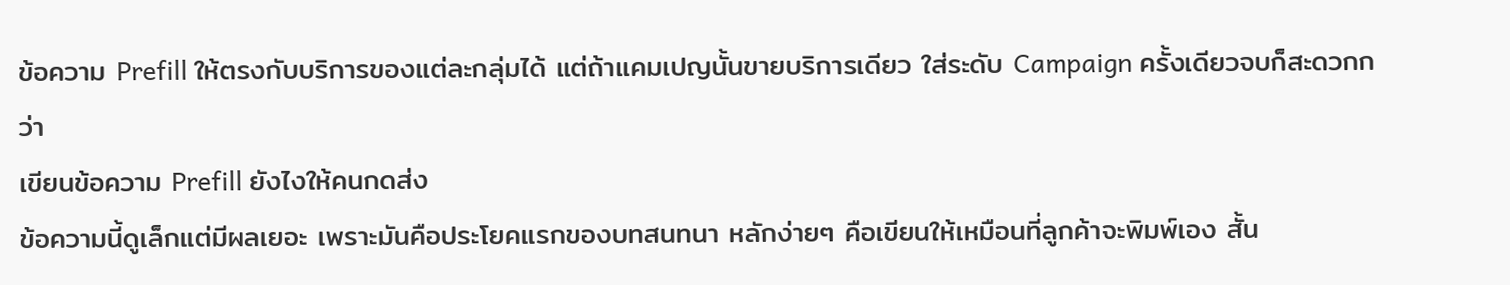ข้อความ Prefill ให้ตรงกับบริการของแต่ละกลุ่มได้ แต่ถ้าแคมเปญนั้นขายบริการเดียว ใส่ระดับ Campaign ครั้งเดียวจบก็สะดวกกว่า
เขียนข้อความ Prefill ยังไงให้คนกดส่ง
ข้อความนี้ดูเล็กแต่มีผลเยอะ เพราะมันคือประโยคแรกของบทสนทนา หลักง่ายๆ คือเขียนให้เหมือนที่ลูกค้าจะพิมพ์เอง สั้น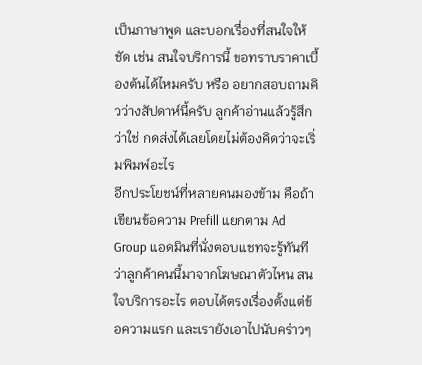เป็นภาษาพูด และบอกเรื่องที่สนใจให้ชัด เช่น สนใจบริการนี้ ขอทราบราคาเบื้องต้นได้ไหมครับ หรือ อยากสอบถามคิวว่างสัปดาห์นี้ครับ ลูกค้าอ่านแล้วรู้สึกว่าใช่ กดส่งได้เลยโดยไม่ต้องคิดว่าจะเริ่มพิมพ์อะไร
อีกประโยชน์ที่หลายคนมองข้าม คือถ้าเขียนข้อความ Prefill แยกตาม Ad Group แอดมินที่นั่งตอบแชทจะรู้ทันทีว่าลูกค้าคนนี้มาจากโฆษณาตัวไหน สนใจบริการอะไร ตอบได้ตรงเรื่องตั้งแต่ข้อความแรก และเรายังเอาไปนับคร่าวๆ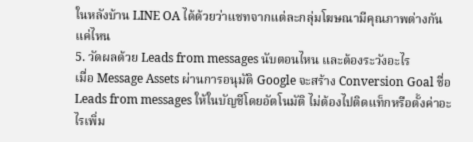ในหลังบ้าน LINE OA ได้ด้วยว่าแชทจากแต่ละกลุ่มโฆษณามีคุณภาพต่างกันแค่ไหน
5. วัดผลด้วย Leads from messages นับตอนไหน และต้องระวังอะไร
เมื่อ Message Assets ผ่านการอนุมัติ Google จะสร้าง Conversion Goal ชื่อ Leads from messages ให้ในบัญชีโดยอัตโนมัติ ไม่ต้องไปติดแท็กหรือตั้งค่าอะไรเพิ่ม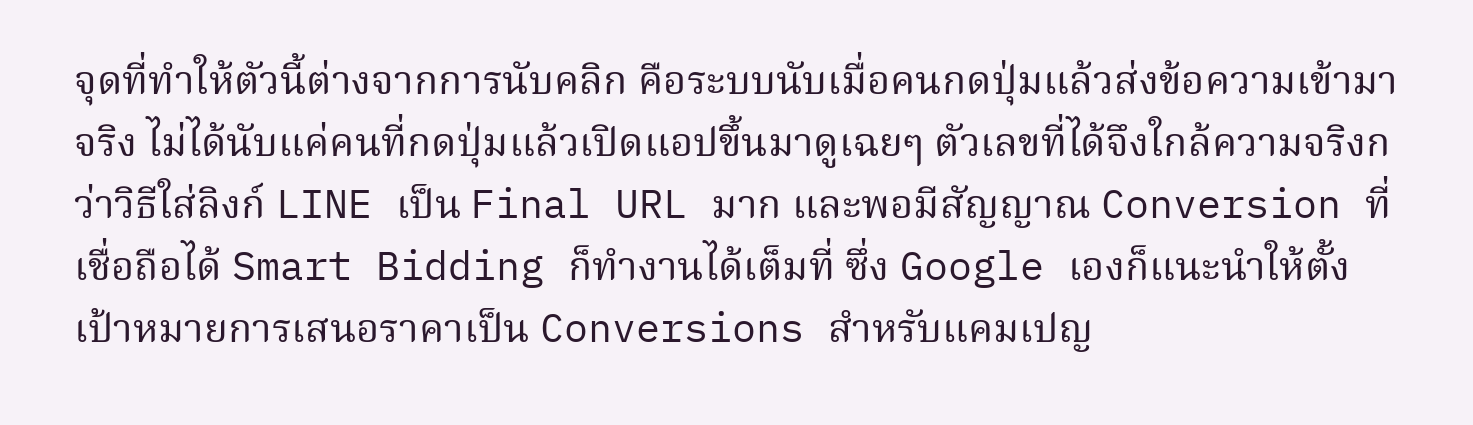จุดที่ทำให้ตัวนี้ต่างจากการนับคลิก คือระบบนับเมื่อคนกดปุ่มแล้วส่งข้อความเข้ามาจริง ไม่ได้นับแค่คนที่กดปุ่มแล้วเปิดแอปขึ้นมาดูเฉยๆ ตัวเลขที่ได้จึงใกล้ความจริงกว่าวิธีใส่ลิงก์ LINE เป็น Final URL มาก และพอมีสัญญาณ Conversion ที่เชื่อถือได้ Smart Bidding ก็ทำงานได้เต็มที่ ซึ่ง Google เองก็แนะนำให้ตั้งเป้าหมายการเสนอราคาเป็น Conversions สำหรับแคมเปญ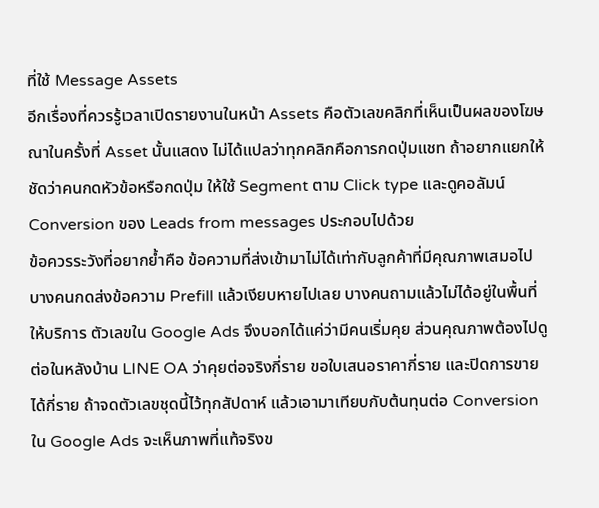ที่ใช้ Message Assets
อีกเรื่องที่ควรรู้เวลาเปิดรายงานในหน้า Assets คือตัวเลขคลิกที่เห็นเป็นผลของโฆษณาในครั้งที่ Asset นั้นแสดง ไม่ได้แปลว่าทุกคลิกคือการกดปุ่มแชท ถ้าอยากแยกให้ชัดว่าคนกดหัวข้อหรือกดปุ่ม ให้ใช้ Segment ตาม Click type และดูคอลัมน์ Conversion ของ Leads from messages ประกอบไปด้วย
ข้อควรระวังที่อยากย้ำคือ ข้อความที่ส่งเข้ามาไม่ได้เท่ากับลูกค้าที่มีคุณภาพเสมอไป บางคนกดส่งข้อความ Prefill แล้วเงียบหายไปเลย บางคนถามแล้วไม่ได้อยู่ในพื้นที่ให้บริการ ตัวเลขใน Google Ads จึงบอกได้แค่ว่ามีคนเริ่มคุย ส่วนคุณภาพต้องไปดูต่อในหลังบ้าน LINE OA ว่าคุยต่อจริงกี่ราย ขอใบเสนอราคากี่ราย และปิดการขายได้กี่ราย ถ้าจดตัวเลขชุดนี้ไว้ทุกสัปดาห์ แล้วเอามาเทียบกับต้นทุนต่อ Conversion ใน Google Ads จะเห็นภาพที่แท้จริงข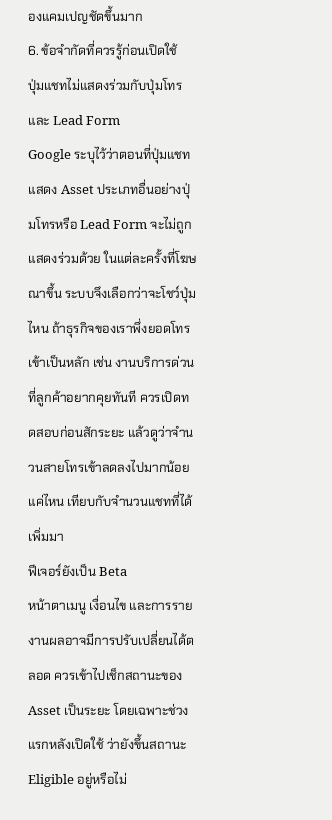องแคมเปญชัดขึ้นมาก
6. ข้อจำกัดที่ควรรู้ก่อนเปิดใช้
ปุ่มแชทไม่แสดงร่วมกับปุ่มโทรและ Lead Form
Google ระบุไว้ว่าตอนที่ปุ่มแชทแสดง Asset ประเภทอื่นอย่างปุ่มโทรหรือ Lead Form จะไม่ถูกแสดงร่วมด้วย ในแต่ละครั้งที่โฆษณาขึ้น ระบบจึงเลือกว่าจะโชว์ปุ่มไหน ถ้าธุรกิจของเราพึ่งยอดโทรเข้าเป็นหลัก เช่น งานบริการด่วนที่ลูกค้าอยากคุยทันที ควรเปิดทดสอบก่อนสักระยะ แล้วดูว่าจำนวนสายโทรเข้าลดลงไปมากน้อยแค่ไหน เทียบกับจำนวนแชทที่ได้เพิ่มมา
ฟีเจอร์ยังเป็น Beta
หน้าตาเมนู เงื่อนไข และการรายงานผลอาจมีการปรับเปลี่ยนได้ตลอด ควรเข้าไปเช็กสถานะของ Asset เป็นระยะ โดยเฉพาะช่วงแรกหลังเปิดใช้ ว่ายังขึ้นสถานะ Eligible อยู่หรือไม่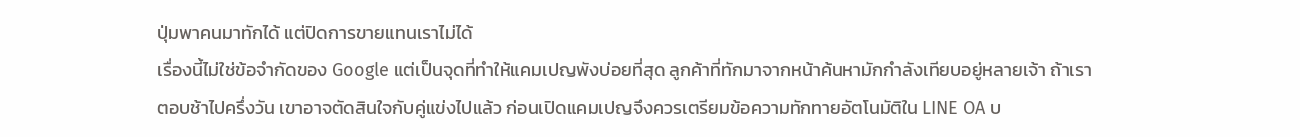ปุ่มพาคนมาทักได้ แต่ปิดการขายแทนเราไม่ได้
เรื่องนี้ไม่ใช่ข้อจำกัดของ Google แต่เป็นจุดที่ทำให้แคมเปญพังบ่อยที่สุด ลูกค้าที่ทักมาจากหน้าค้นหามักกำลังเทียบอยู่หลายเจ้า ถ้าเราตอบช้าไปครึ่งวัน เขาอาจตัดสินใจกับคู่แข่งไปแล้ว ก่อนเปิดแคมเปญจึงควรเตรียมข้อความทักทายอัตโนมัติใน LINE OA บ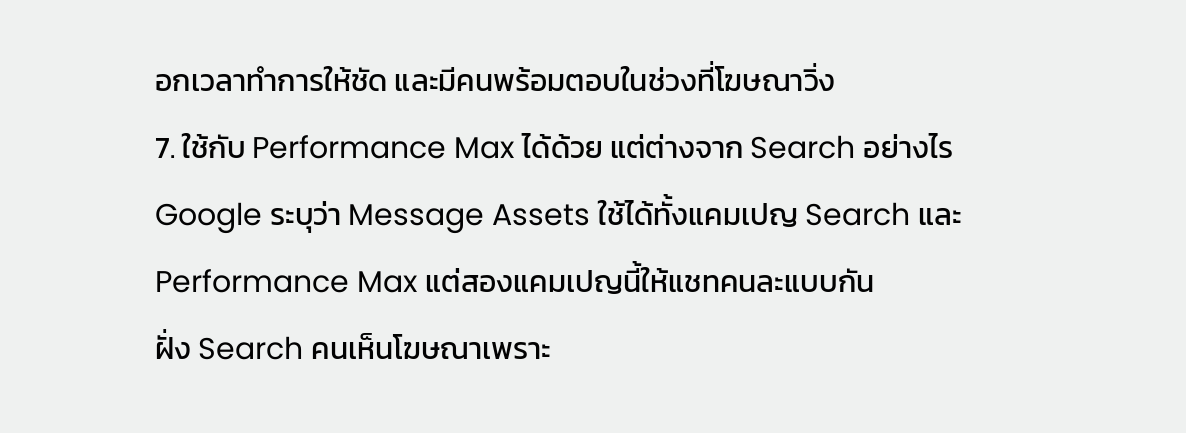อกเวลาทำการให้ชัด และมีคนพร้อมตอบในช่วงที่โฆษณาวิ่ง
7. ใช้กับ Performance Max ได้ด้วย แต่ต่างจาก Search อย่างไร
Google ระบุว่า Message Assets ใช้ได้ทั้งแคมเปญ Search และ Performance Max แต่สองแคมเปญนี้ให้แชทคนละแบบกัน
ฝั่ง Search คนเห็นโฆษณาเพราะ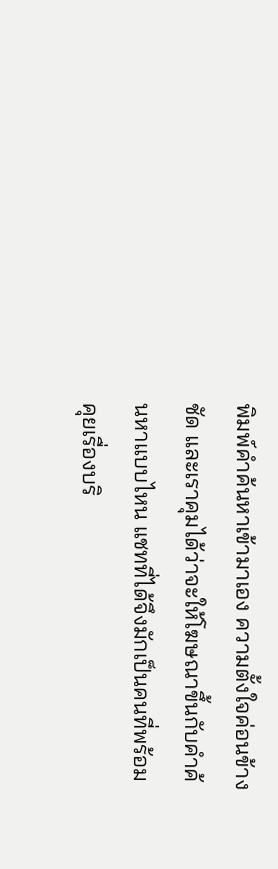พิมพ์คำค้นหาเข้ามาเอง ความตั้งใจค่อนข้างชัด และเราคุมได้ว่าจะให้โฆษณาขึ้นกับคำค้นหาแบบไหน แชทที่ได้จึงมักเป็นคนที่พร้อมคุยเรื่องบริ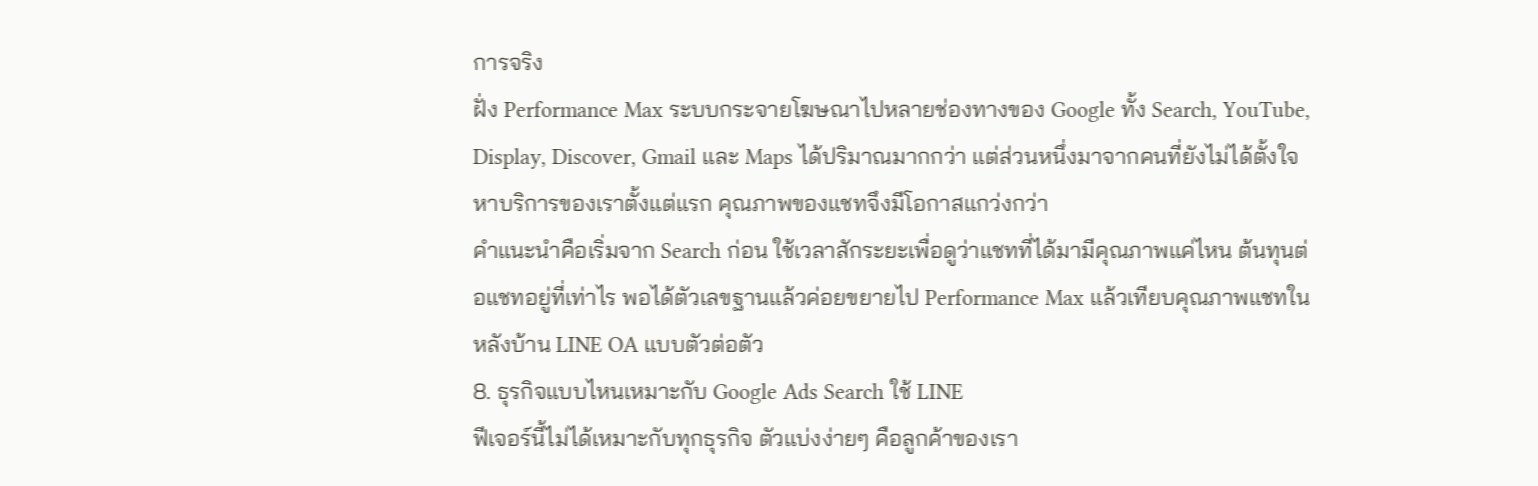การจริง
ฝั่ง Performance Max ระบบกระจายโฆษณาไปหลายช่องทางของ Google ทั้ง Search, YouTube, Display, Discover, Gmail และ Maps ได้ปริมาณมากกว่า แต่ส่วนหนึ่งมาจากคนที่ยังไม่ได้ตั้งใจหาบริการของเราตั้งแต่แรก คุณภาพของแชทจึงมีโอกาสแกว่งกว่า
คำแนะนำคือเริ่มจาก Search ก่อน ใช้เวลาสักระยะเพื่อดูว่าแชทที่ได้มามีคุณภาพแค่ไหน ต้นทุนต่อแชทอยู่ที่เท่าไร พอได้ตัวเลขฐานแล้วค่อยขยายไป Performance Max แล้วเทียบคุณภาพแชทในหลังบ้าน LINE OA แบบตัวต่อตัว
8. ธุรกิจแบบไหนเหมาะกับ Google Ads Search ใช้ LINE
ฟีเจอร์นี้ไม่ได้เหมาะกับทุกธุรกิจ ตัวแบ่งง่ายๆ คือลูกค้าของเรา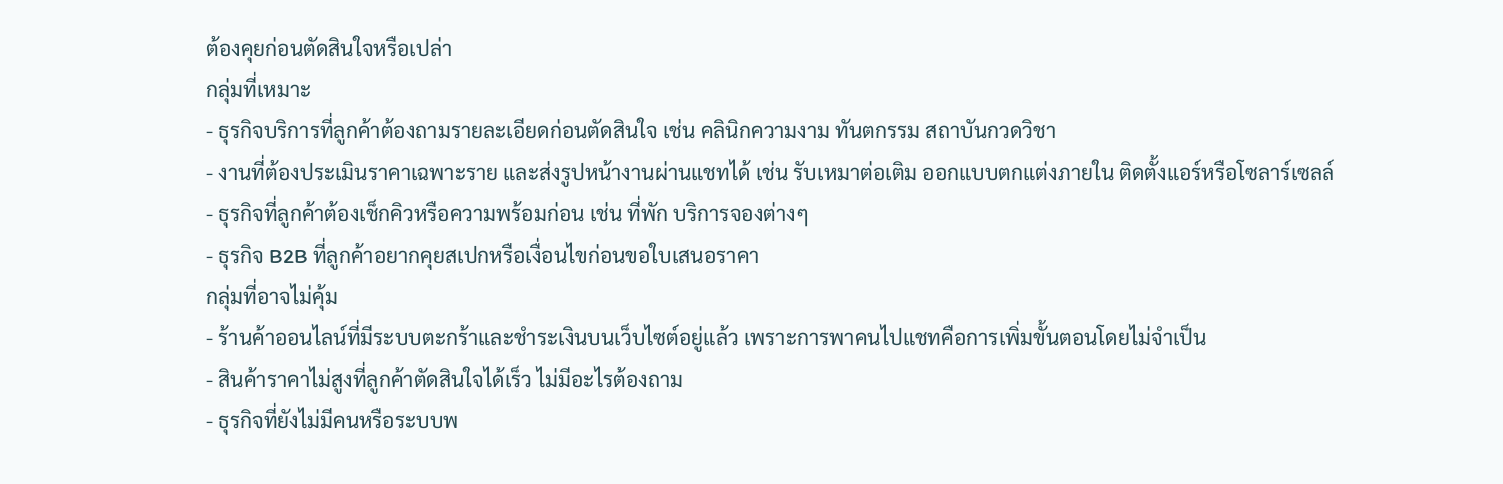ต้องคุยก่อนตัดสินใจหรือเปล่า
กลุ่มที่เหมาะ
- ธุรกิจบริการที่ลูกค้าต้องถามรายละเอียดก่อนตัดสินใจ เช่น คลินิกความงาม ทันตกรรม สถาบันกวดวิชา
- งานที่ต้องประเมินราคาเฉพาะราย และส่งรูปหน้างานผ่านแชทได้ เช่น รับเหมาต่อเติม ออกแบบตกแต่งภายใน ติดตั้งแอร์หรือโซลาร์เซลล์
- ธุรกิจที่ลูกค้าต้องเช็กคิวหรือความพร้อมก่อน เช่น ที่พัก บริการจองต่างๆ
- ธุรกิจ B2B ที่ลูกค้าอยากคุยสเปกหรือเงื่อนไขก่อนขอใบเสนอราคา
กลุ่มที่อาจไม่คุ้ม
- ร้านค้าออนไลน์ที่มีระบบตะกร้าและชำระเงินบนเว็บไซต์อยู่แล้ว เพราะการพาคนไปแชทคือการเพิ่มขั้นตอนโดยไม่จำเป็น
- สินค้าราคาไม่สูงที่ลูกค้าตัดสินใจได้เร็ว ไม่มีอะไรต้องถาม
- ธุรกิจที่ยังไม่มีคนหรือระบบพ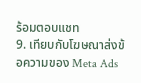ร้อมตอบแชท
9. เทียบกับโฆษณาส่งข้อความของ Meta Ads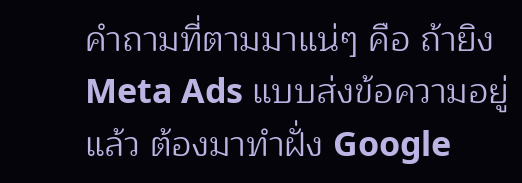คำถามที่ตามมาแน่ๆ คือ ถ้ายิง Meta Ads แบบส่งข้อความอยู่แล้ว ต้องมาทำฝั่ง Google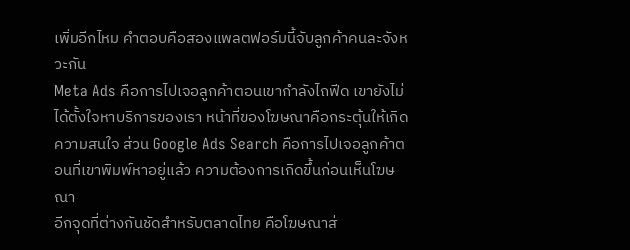เพิ่มอีกไหม คำตอบคือสองแพลตฟอร์มนี้จับลูกค้าคนละจังหวะกัน
Meta Ads คือการไปเจอลูกค้าตอนเขากำลังไถฟีด เขายังไม่ได้ตั้งใจหาบริการของเรา หน้าที่ของโฆษณาคือกระตุ้นให้เกิดความสนใจ ส่วน Google Ads Search คือการไปเจอลูกค้าตอนที่เขาพิมพ์หาอยู่แล้ว ความต้องการเกิดขึ้นก่อนเห็นโฆษณา
อีกจุดที่ต่างกันชัดสำหรับตลาดไทย คือโฆษณาส่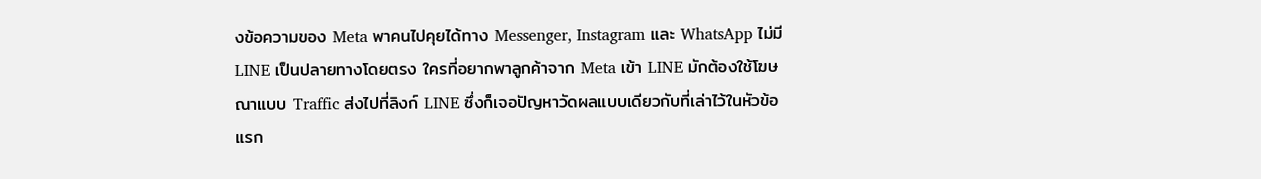งข้อความของ Meta พาคนไปคุยได้ทาง Messenger, Instagram และ WhatsApp ไม่มี LINE เป็นปลายทางโดยตรง ใครที่อยากพาลูกค้าจาก Meta เข้า LINE มักต้องใช้โฆษณาแบบ Traffic ส่งไปที่ลิงก์ LINE ซึ่งก็เจอปัญหาวัดผลแบบเดียวกับที่เล่าไว้ในหัวข้อแรก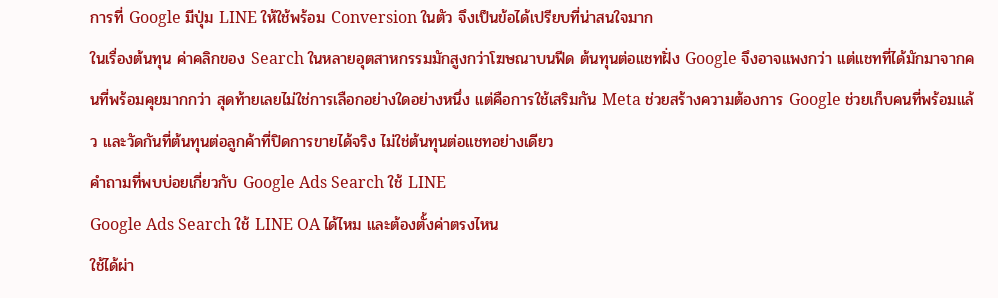การที่ Google มีปุ่ม LINE ให้ใช้พร้อม Conversion ในตัว จึงเป็นข้อได้เปรียบที่น่าสนใจมาก
ในเรื่องต้นทุน ค่าคลิกของ Search ในหลายอุตสาหกรรมมักสูงกว่าโฆษณาบนฟีด ต้นทุนต่อแชทฝั่ง Google จึงอาจแพงกว่า แต่แชทที่ได้มักมาจากคนที่พร้อมคุยมากกว่า สุดท้ายเลยไม่ใช่การเลือกอย่างใดอย่างหนึ่ง แต่คือการใช้เสริมกัน Meta ช่วยสร้างความต้องการ Google ช่วยเก็บคนที่พร้อมแล้ว และวัดกันที่ต้นทุนต่อลูกค้าที่ปิดการขายได้จริง ไม่ใช่ต้นทุนต่อแชทอย่างเดียว
คำถามที่พบบ่อยเกี่ยวกับ Google Ads Search ใช้ LINE
Google Ads Search ใช้ LINE OA ได้ไหม และต้องตั้งค่าตรงไหน
ใช้ได้ผ่า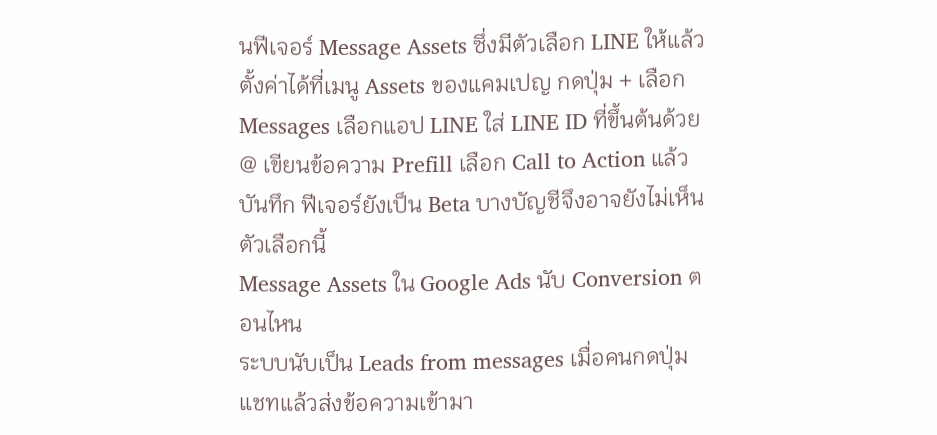นฟีเจอร์ Message Assets ซึ่งมีตัวเลือก LINE ให้แล้ว ตั้งค่าได้ที่เมนู Assets ของแคมเปญ กดปุ่ม + เลือก Messages เลือกแอป LINE ใส่ LINE ID ที่ขึ้นต้นด้วย @ เขียนข้อความ Prefill เลือก Call to Action แล้วบันทึก ฟีเจอร์ยังเป็น Beta บางบัญชีจึงอาจยังไม่เห็นตัวเลือกนี้
Message Assets ใน Google Ads นับ Conversion ตอนไหน
ระบบนับเป็น Leads from messages เมื่อคนกดปุ่มแชทแล้วส่งข้อความเข้ามา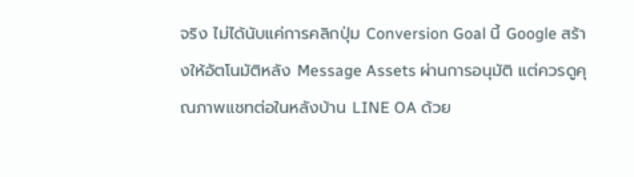จริง ไม่ได้นับแค่การคลิกปุ่ม Conversion Goal นี้ Google สร้างให้อัตโนมัติหลัง Message Assets ผ่านการอนุมัติ แต่ควรดูคุณภาพแชทต่อในหลังบ้าน LINE OA ด้วย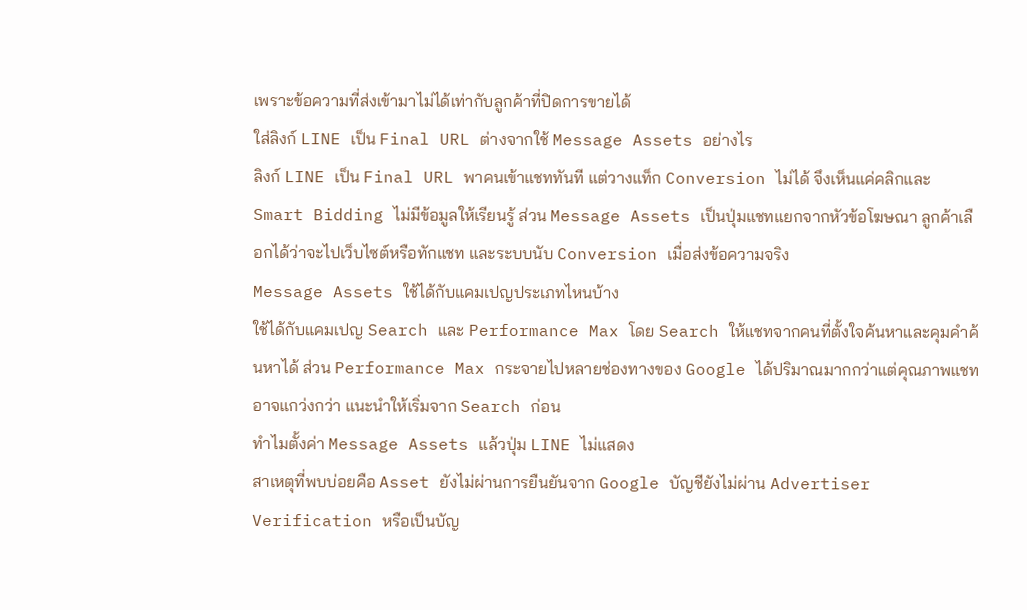เพราะข้อความที่ส่งเข้ามาไม่ได้เท่ากับลูกค้าที่ปิดการขายได้
ใส่ลิงก์ LINE เป็น Final URL ต่างจากใช้ Message Assets อย่างไร
ลิงก์ LINE เป็น Final URL พาคนเข้าแชททันที แต่วางแท็ก Conversion ไม่ได้ จึงเห็นแค่คลิกและ Smart Bidding ไม่มีข้อมูลให้เรียนรู้ ส่วน Message Assets เป็นปุ่มแชทแยกจากหัวข้อโฆษณา ลูกค้าเลือกได้ว่าจะไปเว็บไซต์หรือทักแชท และระบบนับ Conversion เมื่อส่งข้อความจริง
Message Assets ใช้ได้กับแคมเปญประเภทไหนบ้าง
ใช้ได้กับแคมเปญ Search และ Performance Max โดย Search ให้แชทจากคนที่ตั้งใจค้นหาและคุมคำค้นหาได้ ส่วน Performance Max กระจายไปหลายช่องทางของ Google ได้ปริมาณมากกว่าแต่คุณภาพแชทอาจแกว่งกว่า แนะนำให้เริ่มจาก Search ก่อน
ทำไมตั้งค่า Message Assets แล้วปุ่ม LINE ไม่แสดง
สาเหตุที่พบบ่อยคือ Asset ยังไม่ผ่านการยืนยันจาก Google บัญชียังไม่ผ่าน Advertiser Verification หรือเป็นบัญ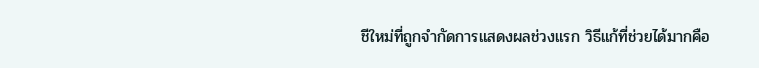ชีใหม่ที่ถูกจำกัดการแสดงผลช่วงแรก วิธีแก้ที่ช่วยได้มากคือ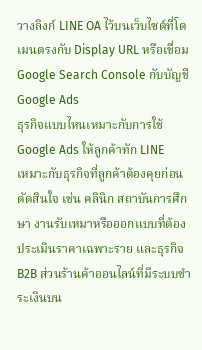วางลิงก์ LINE OA ไว้บนเว็บไซต์ที่โดเมนตรงกับ Display URL หรือเชื่อม Google Search Console กับบัญชี Google Ads
ธุรกิจแบบไหนเหมาะกับการใช้ Google Ads ให้ลูกค้าทัก LINE
เหมาะกับธุรกิจที่ลูกค้าต้องคุยก่อนตัดสินใจ เช่น คลินิก สถาบันการศึกษา งานรับเหมาหรือออกแบบที่ต้องประเมินราคาเฉพาะราย และธุรกิจ B2B ส่วนร้านค้าออนไลน์ที่มีระบบชำระเงินบน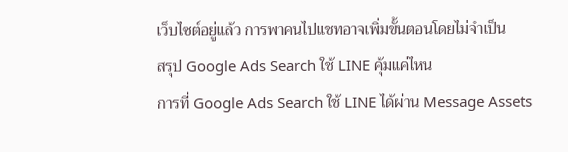เว็บไซต์อยู่แล้ว การพาคนไปแชทอาจเพิ่มขั้นตอนโดยไม่จำเป็น
สรุป Google Ads Search ใช้ LINE คุ้มแค่ไหน
การที่ Google Ads Search ใช้ LINE ได้ผ่าน Message Assets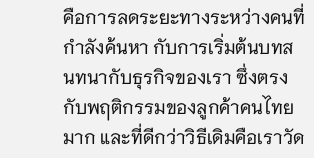คือการลดระยะทางระหว่างคนที่กำลังค้นหา กับการเริ่มต้นบทสนทนากับธุรกิจของเรา ซึ่งตรงกับพฤติกรรมของลูกค้าคนไทยมาก และที่ดีกว่าวิธีเดิมคือเราวัด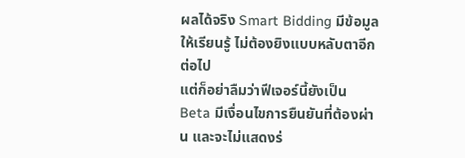ผลได้จริง Smart Bidding มีข้อมูลให้เรียนรู้ ไม่ต้องยิงแบบหลับตาอีกต่อไป
แต่ก็อย่าลืมว่าฟีเจอร์นี้ยังเป็น Beta มีเงื่อนไขการยืนยันที่ต้องผ่าน และจะไม่แสดงร่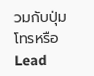วมกับปุ่มโทรหรือ Lead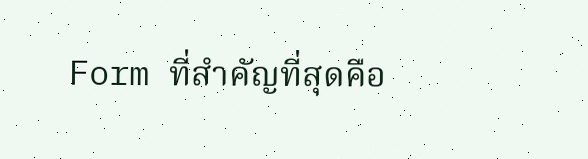Form ที่สำคัญที่สุดคือ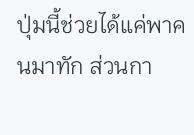ปุ่มนี้ช่วยได้แค่พาคนมาทัก ส่วนกา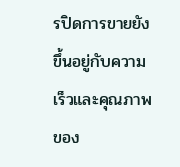รปิดการขายยังขึ้นอยู่กับความเร็วและคุณภาพของ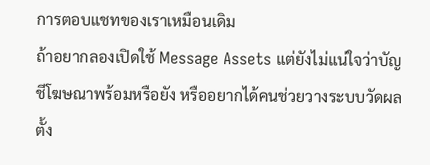การตอบแชทของเราเหมือนเดิม
ถ้าอยากลองเปิดใช้ Message Assets แต่ยังไม่แน่ใจว่าบัญชีโฆษณาพร้อมหรือยัง หรืออยากได้คนช่วยวางระบบวัดผลตั้ง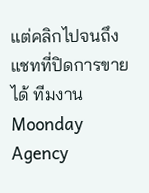แต่คลิกไปจนถึงแชทที่ปิดการขายได้ ทีมงาน Moonday Agency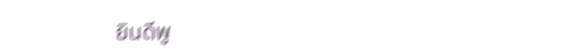ยินดีพู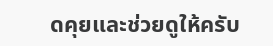ดคุยและช่วยดูให้ครับ